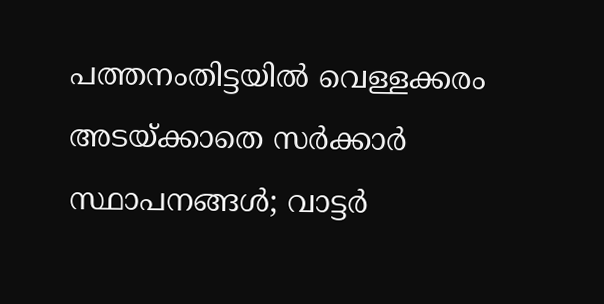പത്തനംതിട്ടയിൽ വെള്ളക്കരം അടയ്ക്കാതെ സർക്കാർ സ്ഥാപനങ്ങൾ; വാട്ടർ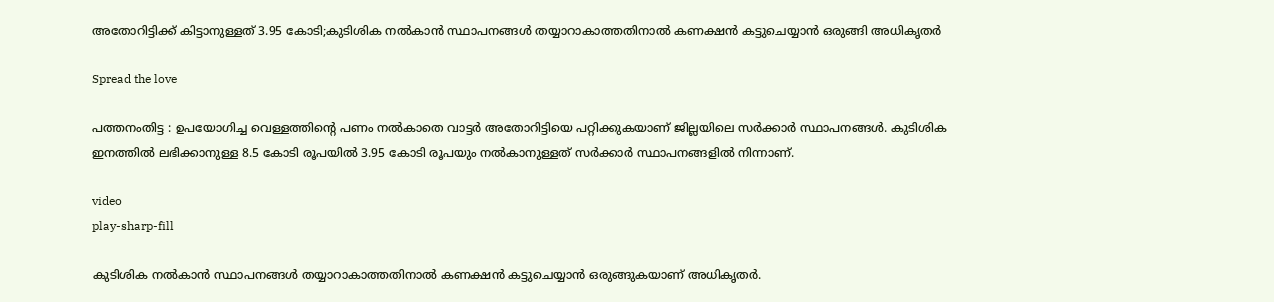അതോറിട്ടിക്ക് കിട്ടാനുള്ളത് 3.95 കോടി;കുടിശിക നൽകാൻ സ്ഥാപനങ്ങൾ തയ്യാറാകാത്തതിനാൽ കണക്ഷൻ കട്ടുചെയ്യാൻ ഒരുങ്ങി അധികൃതർ

Spread the love

പത്തനംതിട്ട : ഉപയോഗിച്ച വെള്ളത്തിന്റെ പണം നൽകാതെ വാട്ടർ അതോറിട്ടിയെ പറ്റിക്കുകയാണ് ജില്ലയിലെ സർക്കാർ സ്ഥാപനങ്ങൾ. കുടിശിക ഇനത്തിൽ ലഭിക്കാനുള്ള 8.5 കോടി രൂപയിൽ 3.95 കോടി രൂപയും നൽകാനുള്ളത് സർക്കാർ സ്ഥാപനങ്ങളിൽ നിന്നാണ്.

video
play-sharp-fill

കുടിശിക നൽകാൻ സ്ഥാപനങ്ങൾ തയ്യാറാകാത്തതിനാൽ കണക്ഷൻ കട്ടുചെയ്യാൻ ഒരുങ്ങുകയാണ് അധികൃതർ.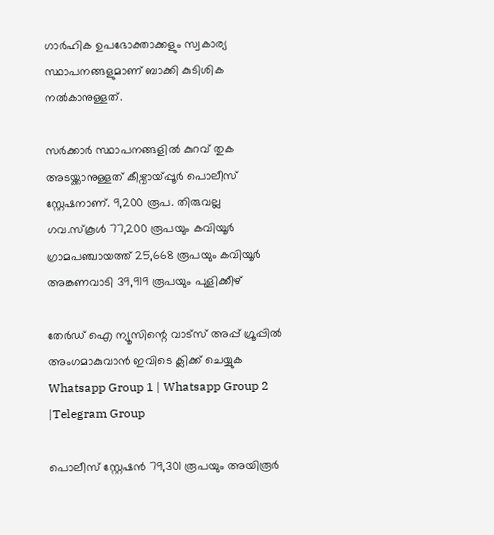ഗാർഹിക ഉപഭോക്താക്കളും സ്വകാര്യ സ്ഥാപനങ്ങളുമാണ് ബാക്കി കുടിശിക നൽകാനുള്ളത്.

സർക്കാർ സ്ഥാപനങ്ങളിൽ കുറവ് തുക അടയ്ക്കാനുള്ളത് കീഴ്വായ്പ്പൂർ പൊലീസ് സ്റ്റേഷനാണ്. 9,200 രൂപ. തിരുവല്ല ഗവ.സ്കൂൾ 77,200 രൂപയും കവിയൂർ ഗ്രാമപഞ്ചായത്ത് 25,668 രൂപയും കവിയൂർ അങ്കണവാടി 39,919 രൂപയും പുളിക്കീഴ്

തേർഡ് ഐ ന്യൂസിന്റെ വാട്സ് അപ്പ് ഗ്രൂപ്പിൽ അംഗമാകുവാൻ ഇവിടെ ക്ലിക്ക് ചെയ്യുക
Whatsapp Group 1 | Whatsapp Group 2 |Telegram Group

പൊലീസ് സ്റ്റേഷൻ 79,301 രൂപയും അയിരൂർ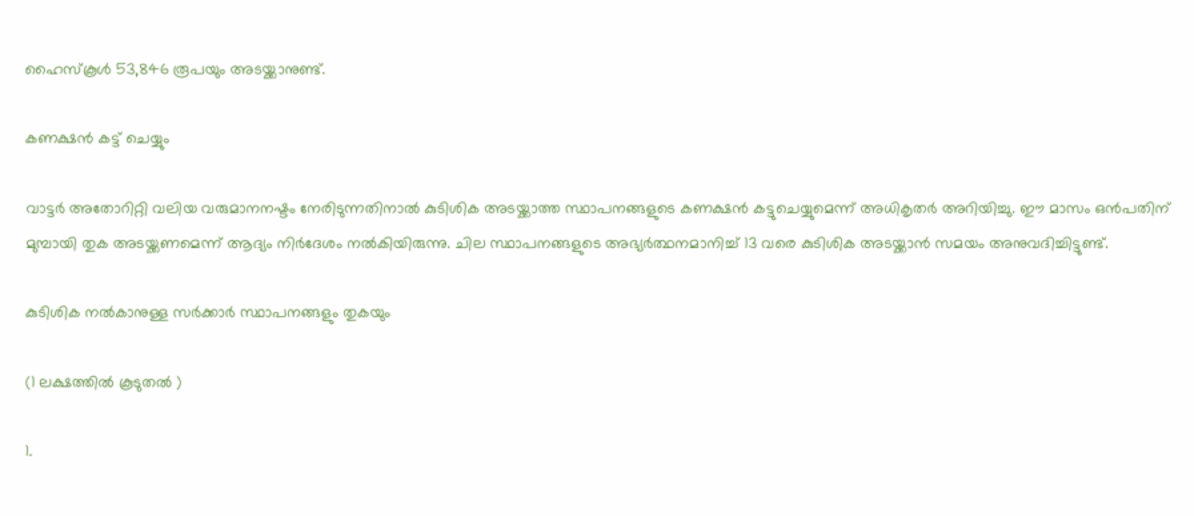ഹൈസ്കൂൾ 53,846 രൂപയും അടയ്ക്കാനുണ്ട്.

കണക്ഷൻ കട്ട് ചെയ്യും

വാട്ടർ അതോറിറ്റി വലിയ വരുമാനനഷ്ടം നേരിടുന്നതിനാൽ കുടിശിക അടയ്ക്കാത്ത സ്ഥാപനങ്ങളുടെ കണക്ഷൻ കട്ടുചെയ്യുമെന്ന് അധികൃതർ അറിയിച്ചു. ഈ മാസം ഒൻപതിന് മുമ്പായി തുക അടയ്ക്കണമെന്ന് ആദ്യം നിർദേശം നൽകിയിരുന്നു. ചില സ്ഥാപനങ്ങളുടെ അഭ്യർത്ഥനമാനിച്ച് 13 വരെ കുടിശിക അടയ്ക്കാൻ സമയം അനുവദിച്ചിട്ടുണ്ട്.

കുടിശിക നൽകാനുള്ള സർക്കാർ സ്ഥാപനങ്ങളും തുകയും

(1 ലക്ഷത്തിൽ കൂടുതൽ )

1.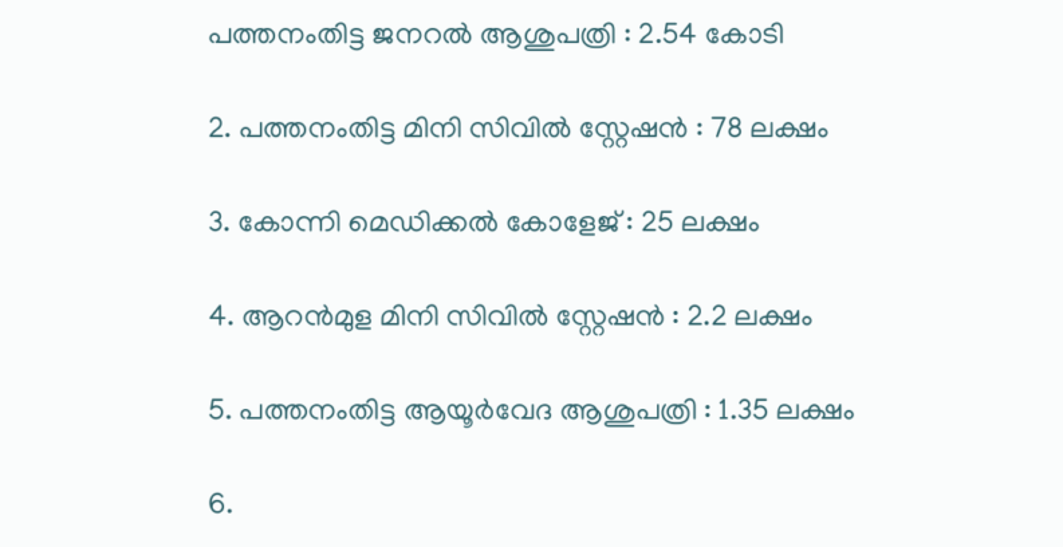പത്തനംതിട്ട ജനറൽ ആശുപത്രി : 2.54 കോടി

2. പത്തനംതിട്ട മിനി സിവിൽ സ്റ്റേഷൻ : 78 ലക്ഷം

3. കോന്നി മെഡിക്കൽ കോളേജ് : 25 ലക്ഷം

4. ആറൻമുള മിനി സിവിൽ സ്റ്റേഷൻ : 2.2 ലക്ഷം

5. പത്തനംതിട്ട ആയൂർവേദ ആശുപത്രി : 1.35 ലക്ഷം

6.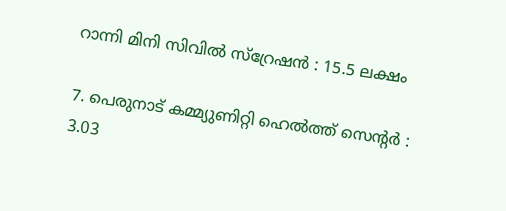റാന്നി മിനി സിവിൽ സ്റ്രേഷൻ : 15.5 ലക്ഷം

7. പെരുനാട് കമ്മ്യുണിറ്റി ഹെൽത്ത് സെന്റർ : 3.03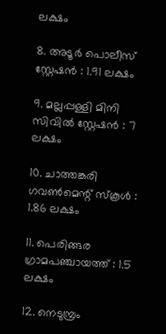ലക്ഷം

8. അടൂർ പൊലീസ് സ്റ്റേഷൻ : 1.91 ലക്ഷം

9. മല്ലപ്പള്ളി മിനി സിവിൽ സ്റ്റേഷൻ : 7 ലക്ഷം

10. ചാത്തങ്കരി ഗവൺമെന്റ് സ്കൂൾ : 1.86 ലക്ഷം

11. പെരിങ്ങര ഗ്രാമപഞ്ചായത്ത് : 1.5 ലക്ഷം

12. നെടുമ്പ്രം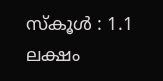സ്കൂൾ : 1.1 ലക്ഷം